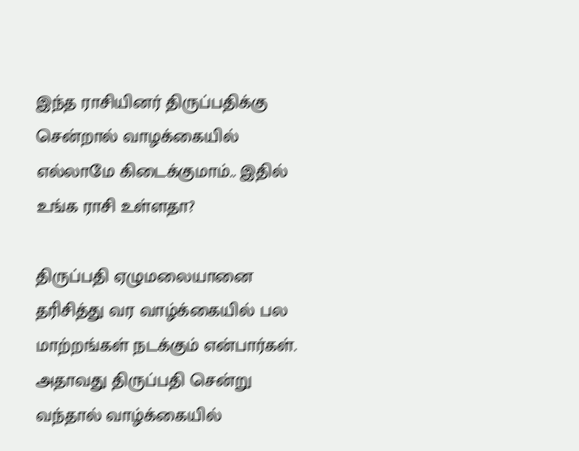இந்த ராசியினர் திருப்பதிக்கு சென்றால் வாழக்கையில் எல்லாமே கிடைக்குமாம்.. இதில் உங்க ராசி உள்ளதா?

திருப்பதி ஏழுமலையானை தரிசித்து வர வாழ்க்கையில் பல மாற்றங்கள் நடக்கும் என்பார்கள். அதாவது திருப்பதி சென்று வந்தால் வாழ்க்கையில்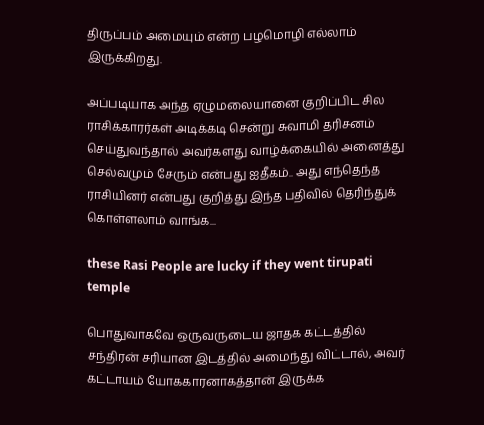திருப்பம் அமையும் என்ற பழமொழி எல்லாம் இருக்கிறது.

அப்படியாக அந்த ஏழுமலையானை குறிப்பிட சில ராசிக்காரர்கள் அடிக்கடி சென்று சுவாமி தரிசனம் செய்துவந்தால் அவர்களது வாழ்க்கையில் அனைத்து செல்வமும் சேரும் என்பது ஐதீகம்.. அது எந்தெந்த ராசியினர் என்பது குறித்து இந்த பதிவில் தெரிந்துக் கொள்ளலாம் வாங்க...

these Rasi People are lucky if they went tirupati temple

பொதுவாகவே ஒருவருடைய ஜாதக கட்டத்தில் சந்திரன் சரியான இடத்தில் அமைந்து விட்டால், அவர் கட்டாயம் யோககாரனாகத்தான் இருக்க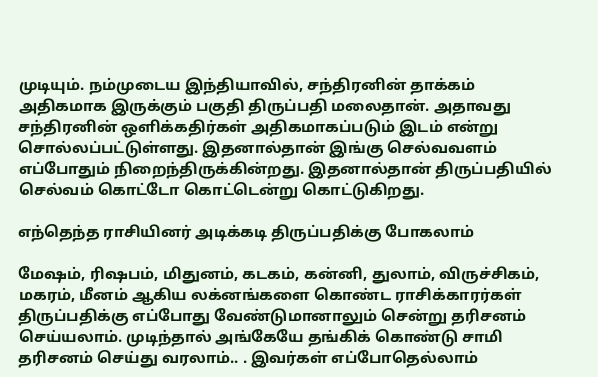முடியும். நம்முடைய இந்தியாவில், சந்திரனின் தாக்கம் அதிகமாக இருக்கும் பகுதி திருப்பதி மலைதான். அதாவது சந்திரனின் ஒளிக்கதிர்கள் அதிகமாகப்படும் இடம் என்று சொல்லப்பட்டுள்ளது. இதனால்தான் இங்கு செல்வவளம் எப்போதும் நிறைந்திருக்கின்றது. இதனால்தான் திருப்பதியில் செல்வம் கொட்டோ கொட்டென்று கொட்டுகிறது.

எந்தெந்த ராசியினர் அடிக்கடி திருப்பதிக்கு போகலாம்

மேஷம், ரிஷபம், மிதுனம், கடகம், கன்னி, துலாம், விருச்சிகம், மகரம், மீனம் ஆகிய லக்னங்களை கொண்ட ராசிக்காரர்கள் திருப்பதிக்கு எப்போது வேண்டுமானாலும் சென்று தரிசனம் செய்யலாம். முடிந்தால் அங்கேயே தங்கிக் கொண்டு சாமி தரிசனம் செய்து வரலாம்.. . இவர்கள் எப்போதெல்லாம்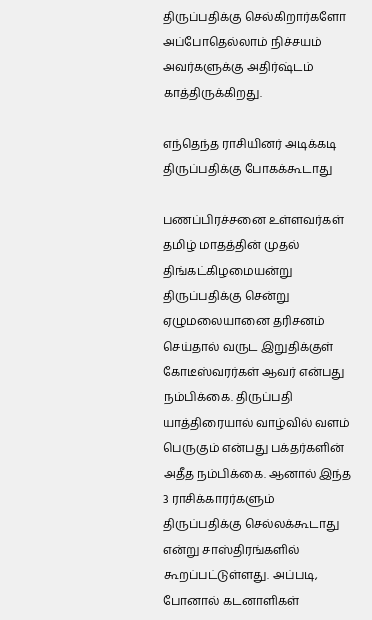திருப்பதிக்கு செல்கிறார்களோ அப்போதெல்லாம் நிச்சயம் அவர்களுக்கு அதிர்ஷ்டம் காத்திருக்கிறது.

எந்தெந்த ராசியினர் அடிக்கடி திருப்பதிக்கு போகக்கூடாது

பணப்பிரச்சனை உள்ளவர்கள் தமிழ் மாதத்தின் முதல் திங்கட்கிழமையன்று திருப்பதிக்கு சென்று ஏழுமலையானை தரிசனம் செய்தால் வருட இறுதிக்குள் கோடீஸ்வரர்கள் ஆவர் என்பது நம்பிக்கை. திருப்பதி யாத்திரையால் வாழ்வில் வளம் பெருகும் என்பது பக்தர்களின் அதீத நம்பிக்கை. ஆனால் இந்த 3 ராசிக்காரர்களும் திருப்பதிக்கு செல்லக்கூடாது என்று சாஸ்திரங்களில் கூறப்பட்டுள்ளது. அப்படி, போனால் கடனாளிகள்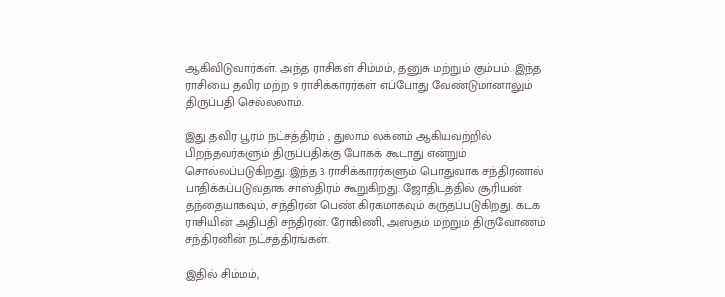ஆகிவிடுவார்கள். அந்த ராசிகள் சிம்மம், தனுசு மற்றும் கும்பம். இந்த ராசியை தவிர மற்ற 9 ராசிக்காரர்கள் எப்போது வேண்டுமானாலும் திருப்பதி செல்லலாம்.

இது தவிர பூரம் நட்சத்திரம் , துலாம் லக்னம் ஆகியவற்றில் பிறந்தவர்களும் திருப்பதிக்கு போகக் கூடாது என்றும் சொல்லப்படுகிறது. இந்த 3 ராசிக்காரர்களும் பொதுவாக சந்திரனால் பாதிக்கப்படுவதாக சாஸ்திரம் கூறுகிறது. ஜோதிடத்தில் சூரியன் தந்தையாகவும், சந்திரன் பெண் கிரகமாகவும் கருதப்படுகிறது. கடக ராசியின் அதிபதி சந்திரன். ரோகிணி, அஸ்தம் மற்றும் திருவோணம் சந்திரனின் நட்சத்திரங்கள்.

இதில் சிம்மம்,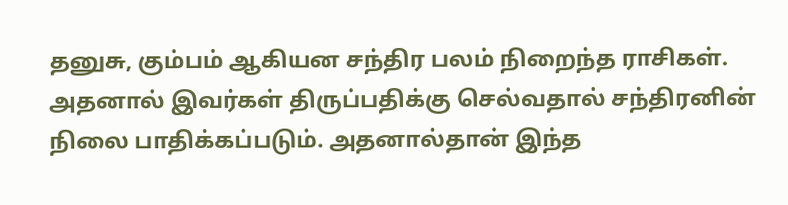தனுசு, கும்பம் ஆகியன சந்திர பலம் நிறைந்த ராசிகள். அதனால் இவர்கள் திருப்பதிக்கு செல்வதால் சந்திரனின் நிலை பாதிக்கப்படும். அதனால்தான் இந்த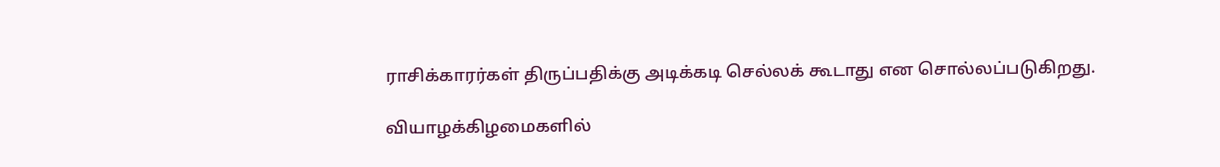ராசிக்காரர்கள் திருப்பதிக்கு அடிக்கடி செல்லக் கூடாது என சொல்லப்படுகிறது.

வியாழக்கிழமைகளில்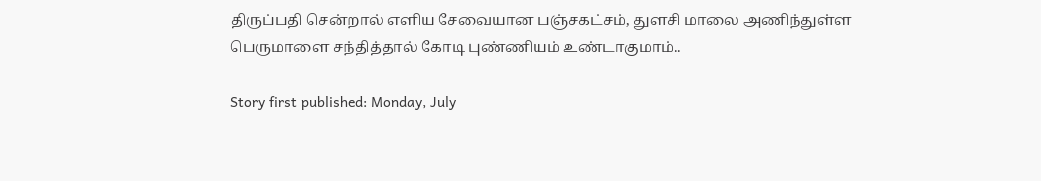திருப்பதி சென்றால் எளிய சேவையான பஞ்சகட்சம், துளசி மாலை அணிந்துள்ள பெருமாளை சந்தித்தால் கோடி புண்ணியம் உண்டாகுமாம்..

Story first published: Monday, July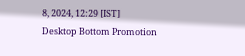8, 2024, 12:29 [IST]
Desktop Bottom Promotion